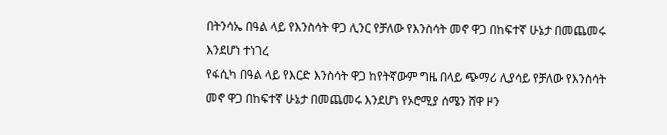በትንሳኤ በዓል ላይ የእንስሳት ዋጋ ሊንር የቻለው የእንስሳት መኖ ዋጋ በከፍተኛ ሁኔታ በመጨመሩ እንደሆነ ተነገረ
የፋሲካ በዓል ላይ የእርድ እንስሳት ዋጋ ከየትኛውም ግዜ በላይ ጭማሪ ሊያሳይ የቻለው የእንስሳት መኖ ዋጋ በከፍተኛ ሁኔታ በመጨመሩ እንደሆነ የኦሮሚያ ሰሜን ሸዋ ዞን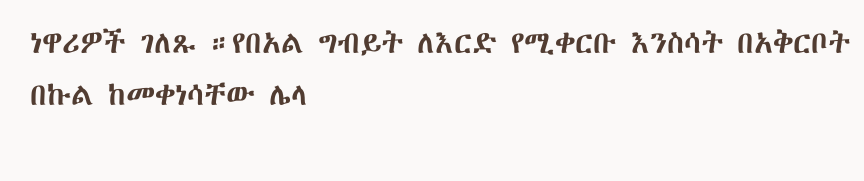ነዋሪዎች ገለጹ ።የበአል ግብይት ለእርድ የሚቀርቡ እንስሳት በአቅርቦት በኩል ከመቀነሳቸው ሌላ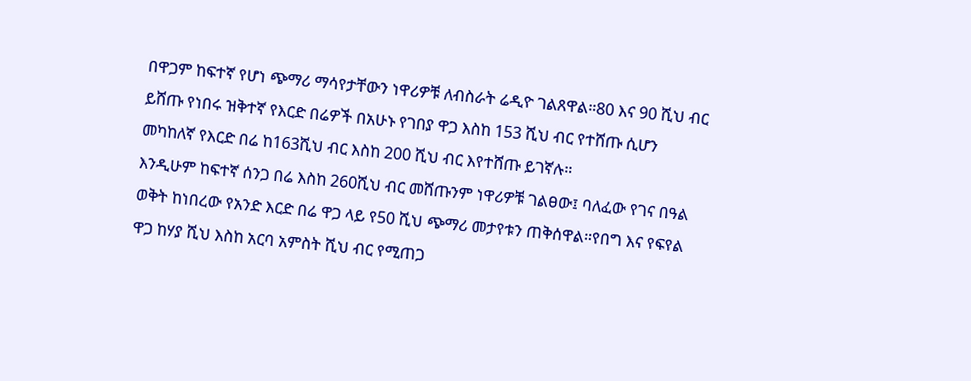በዋጋም ከፍተኛ የሆነ ጭማሪ ማሳየታቸውን ነዋሪዎቹ ለብስራት ሬዲዮ ገልጸዋል።80 እና 90 ሺህ ብር ይሸጡ የነበሩ ዝቅተኛ የእርድ በሬዎች በአሁኑ የገበያ ዋጋ እስከ 153 ሺህ ብር የተሸጡ ሲሆን መካከለኛ የእርድ በሬ ከ163ሺህ ብር እስከ 200 ሺህ ብር እየተሸጡ ይገኛሉ።
እንዲሁም ከፍተኛ ሰንጋ በሬ እስከ 260ሺህ ብር መሸጡንም ነዋሪዎቹ ገልፀው፤ ባለፈው የገና በዓል ወቅት ከነበረው የአንድ እርድ በሬ ዋጋ ላይ የ50 ሺህ ጭማሪ መታየቱን ጠቅሰዋል።የበግ እና የፍየል ዋጋ ከሃያ ሺህ እስከ አርባ አምስት ሺህ ብር የሚጠጋ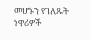መሆኑን የገለጹት ነዋሪዎች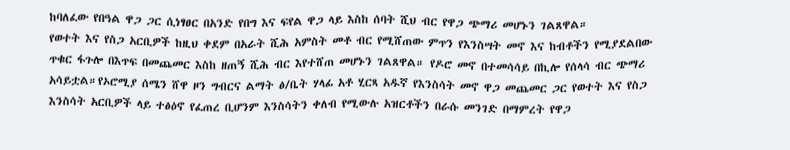ከባለፈው የበዓል ዋጋ ጋር ሲነፃፀር በአንድ የበግ እና ፍየል ዋጋ ላይ እስከ ሰባት ሺህ ብር የዋጋ ጭማሪ መሆኑን ገልጸዋል።
የወተት እና የስጋ አርቢዎች ከዚህ ቀደም በአራት ሺሕ አምስት መቶ ብር የሚሸጠው ምጥን የእንስሣት መኖ እና ከብቶችን የሚያደልበው ጥቁር ፋጉሎ በእጥፍ በመጨመር እስከ ዘጠኝ ሺሕ ብር እየተሸጠ መሆኑን ገልጸዋል። የዶሮ መኖ በተመሳሳይ በኪሎ የሰላሳ ብር ጭማሪ አሳይቷል።የኦሮሚያ ሰሜን ሸዋ ዞን ግብርና ልማት ፅ/ቤት ሃላፊ አቶ ሂርጻ አዱኛ የእንስሳት መኖ ዋጋ መጨመር ጋር የወተት እና የስጋ እንስሳት አርቢዎች ላይ ተፅዕኖ የፈጠረ ቢሆንም እንስሳትን ቀለብ የሚውሉ አዝርቶችን በራሱ መንገድ በማምረት የዋጋ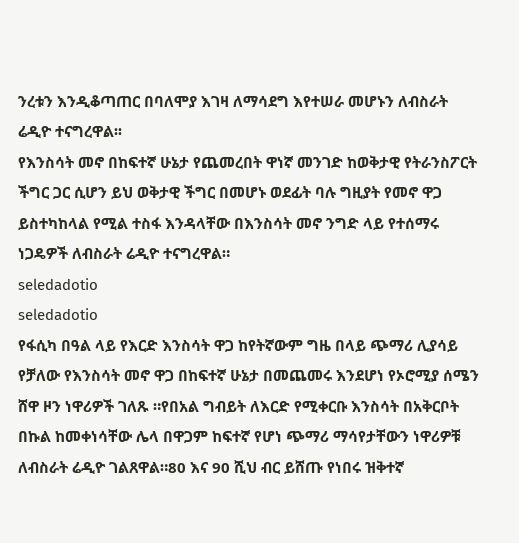ንረቱን እንዲቆጣጠር በባለሞያ እገዛ ለማሳደግ እየተሠራ መሆኑን ለብስራት ሬዲዮ ተናግረዋል፡፡
የእንስሳት መኖ በከፍተኛ ሁኔታ የጨመረበት ዋነኛ መንገድ ከወቅታዊ የትራንስፖርት ችግር ጋር ሲሆን ይህ ወቅታዊ ችግር በመሆኑ ወደፊት ባሉ ግዚያት የመኖ ዋጋ ይስተካከላል የሚል ተስፋ እንዳላቸው በእንስሳት መኖ ንግድ ላይ የተሰማሩ ነጋዴዎች ለብስራት ሬዲዮ ተናግረዋል።
seledadotio
seledadotio
የፋሲካ በዓል ላይ የእርድ እንስሳት ዋጋ ከየትኛውም ግዜ በላይ ጭማሪ ሊያሳይ የቻለው የእንስሳት መኖ ዋጋ በከፍተኛ ሁኔታ በመጨመሩ እንደሆነ የኦሮሚያ ሰሜን ሸዋ ዞን ነዋሪዎች ገለጹ ።የበአል ግብይት ለእርድ የሚቀርቡ እንስሳት በአቅርቦት በኩል ከመቀነሳቸው ሌላ በዋጋም ከፍተኛ የሆነ ጭማሪ ማሳየታቸውን ነዋሪዎቹ ለብስራት ሬዲዮ ገልጸዋል።80 እና 90 ሺህ ብር ይሸጡ የነበሩ ዝቅተኛ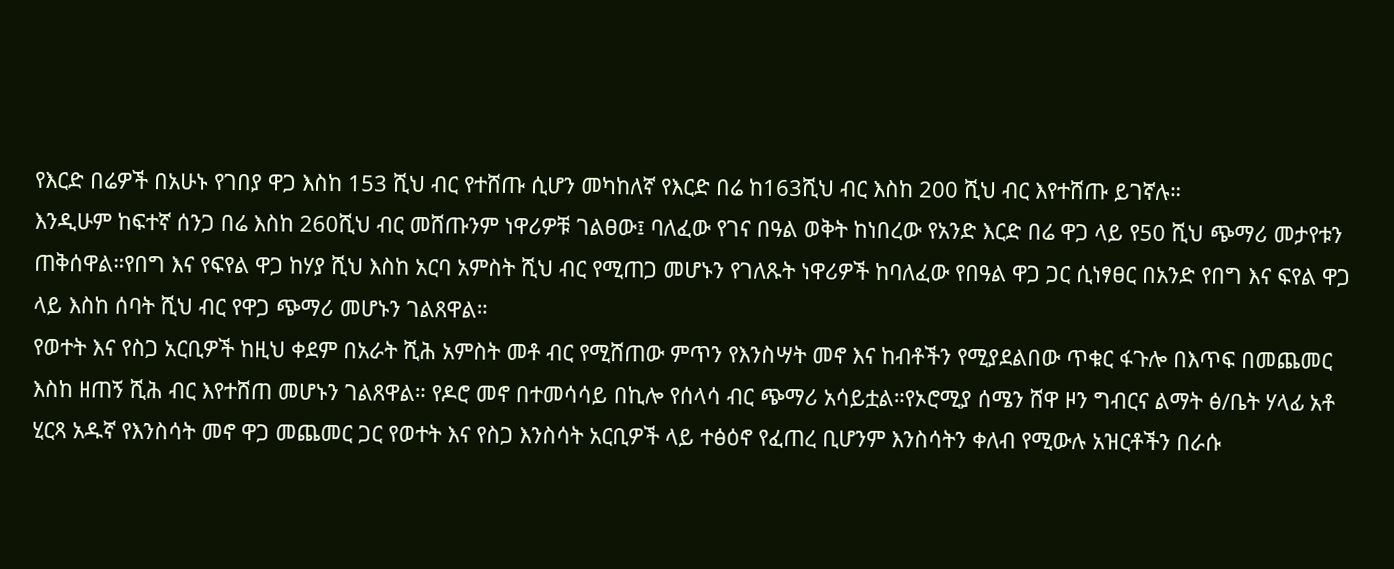የእርድ በሬዎች በአሁኑ የገበያ ዋጋ እስከ 153 ሺህ ብር የተሸጡ ሲሆን መካከለኛ የእርድ በሬ ከ163ሺህ ብር እስከ 200 ሺህ ብር እየተሸጡ ይገኛሉ።
እንዲሁም ከፍተኛ ሰንጋ በሬ እስከ 260ሺህ ብር መሸጡንም ነዋሪዎቹ ገልፀው፤ ባለፈው የገና በዓል ወቅት ከነበረው የአንድ እርድ በሬ ዋጋ ላይ የ50 ሺህ ጭማሪ መታየቱን ጠቅሰዋል።የበግ እና የፍየል ዋጋ ከሃያ ሺህ እስከ አርባ አምስት ሺህ ብር የሚጠጋ መሆኑን የገለጹት ነዋሪዎች ከባለፈው የበዓል ዋጋ ጋር ሲነፃፀር በአንድ የበግ እና ፍየል ዋጋ ላይ እስከ ሰባት ሺህ ብር የዋጋ ጭማሪ መሆኑን ገልጸዋል።
የወተት እና የስጋ አርቢዎች ከዚህ ቀደም በአራት ሺሕ አምስት መቶ ብር የሚሸጠው ምጥን የእንስሣት መኖ እና ከብቶችን የሚያደልበው ጥቁር ፋጉሎ በእጥፍ በመጨመር እስከ ዘጠኝ ሺሕ ብር እየተሸጠ መሆኑን ገልጸዋል። የዶሮ መኖ በተመሳሳይ በኪሎ የሰላሳ ብር ጭማሪ አሳይቷል።የኦሮሚያ ሰሜን ሸዋ ዞን ግብርና ልማት ፅ/ቤት ሃላፊ አቶ ሂርጻ አዱኛ የእንስሳት መኖ ዋጋ መጨመር ጋር የወተት እና የስጋ እንስሳት አርቢዎች ላይ ተፅዕኖ የፈጠረ ቢሆንም እንስሳትን ቀለብ የሚውሉ አዝርቶችን በራሱ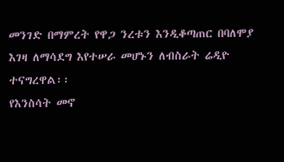መንገድ በማምረት የዋጋ ንረቱን እንዲቆጣጠር በባለሞያ እገዛ ለማሳደግ እየተሠራ መሆኑን ለብስራት ሬዲዮ ተናግረዋል፡፡
የእንስሳት መኖ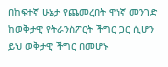በከፍተኛ ሁኔታ የጨመረበት ዋነኛ መንገድ ከወቅታዊ የትራንስፖርት ችግር ጋር ሲሆን ይህ ወቅታዊ ችግር በመሆኑ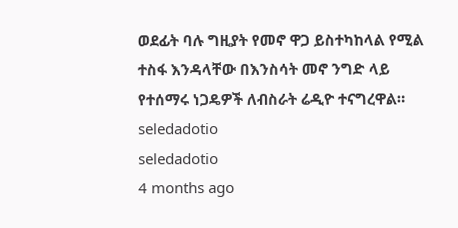ወደፊት ባሉ ግዚያት የመኖ ዋጋ ይስተካከላል የሚል ተስፋ እንዳላቸው በእንስሳት መኖ ንግድ ላይ የተሰማሩ ነጋዴዎች ለብስራት ሬዲዮ ተናግረዋል።
seledadotio
seledadotio
4 months ago